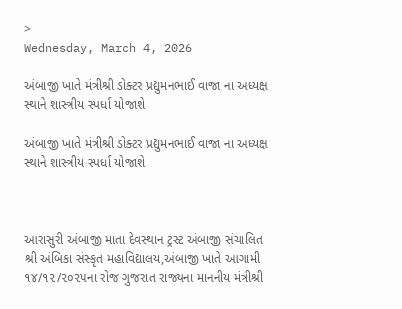>
Wednesday, March 4, 2026

અંબાજી ખાતે મંત્રીશ્રી ડોક્ટર પ્રદ્યુમનભાઈ વાજા ના અધ્યક્ષ સ્થાને શાસ્ત્રીય સ્પર્ધા યોજાશે

અંબાજી ખાતે મંત્રીશ્રી ડોક્ટર પ્રદ્યુમનભાઈ વાજા ના અધ્યક્ષ સ્થાને શાસ્ત્રીય સ્પર્ધા યોજાશે



આરાસુરી અંબાજી માતા દેવસ્થાન ટ્રસ્ટ અંબાજી સંચાલિત શ્રી અંબિકા સંસ્કૃત મહાવિદ્યાલય,અંબાજી ખાતે આગામી ૧૪/૧૨/૨૦૨૫ના રોજ ગુજરાત રાજ્યના માનનીય મંત્રીશ્રી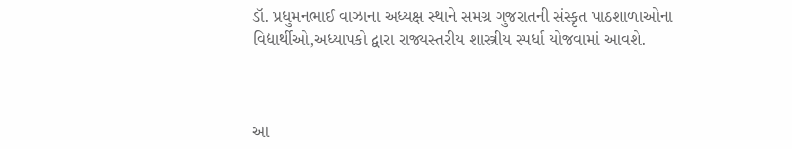ડૉ. પ્રધુમનભાઈ વાઝાના અધ્યક્ષ સ્થાને સમગ્ર ગુજરાતની સંસ્કૃત પાઠશાળાઓના વિદ્યાર્થીઓ,અધ્યાપકો દ્વારા રાજ્યસ્તરીય શાસ્ત્રીય સ્પર્ધા યોજવામાં આવશે.



આ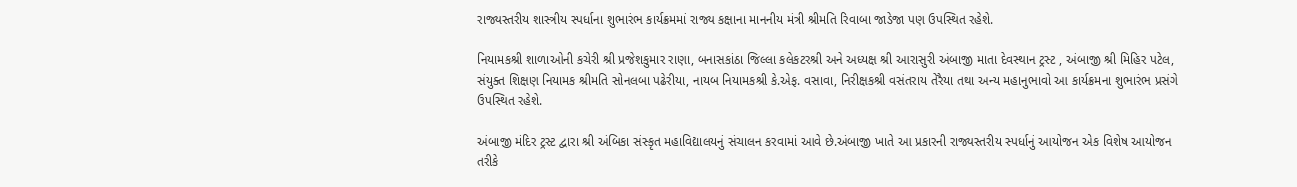રાજ્યસ્તરીય શાસ્ત્રીય સ્પર્ધાના શુભારંભ કાર્યક્રમમાં રાજ્ય કક્ષાના માનનીય મંત્રી શ્રીમતિ રિવાબા જાડેજા પણ ઉપસ્થિત રહેશે.

નિયામકશ્રી શાળાઓની કચેરી શ્રી પ્રજેશકુમાર રાણા, બનાસકાંઠા જિલ્લા કલેકટરશ્રી અને અધ્યક્ષ શ્રી આરાસુરી અંબાજી માતા દેવસ્થાન ટ્રસ્ટ , અંબાજી શ્રી મિહિર પટેલ, સંયુક્ત શિક્ષણ નિયામક શ્રીમતિ સોનલબા પઢેરીયા, નાયબ નિયામકશ્રી કે.એફ. વસાવા, નિરીક્ષકશ્રી વસંતરાય તેરૈયા તથા અન્ય મહાનુભાવો આ કાર્યક્રમના શુભારંભ પ્રસંગે ઉપસ્થિત રહેશે.

અંબાજી મંદિર ટ્રસ્ટ દ્વારા શ્રી અંબિકા સંસ્કૃત મહાવિદ્યાલયનું સંચાલન કરવામાં આવે છે.અંબાજી ખાતે આ પ્રકારની રાજ્યસ્તરીય સ્પર્ધાનું આયોજન એક વિશેષ આયોજન તરીકે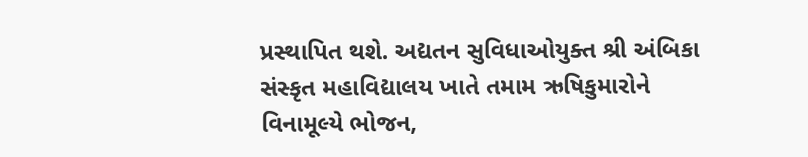પ્રસ્થાપિત થશે. અદ્યતન સુવિધાઓયુક્ત શ્રી અંબિકા સંસ્કૃત મહાવિદ્યાલય ખાતે તમામ ઋષિકુમારોને વિનામૂલ્યે ભોજન,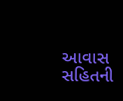આવાસ સહિતની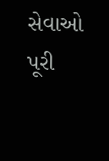સેવાઓ પૂરી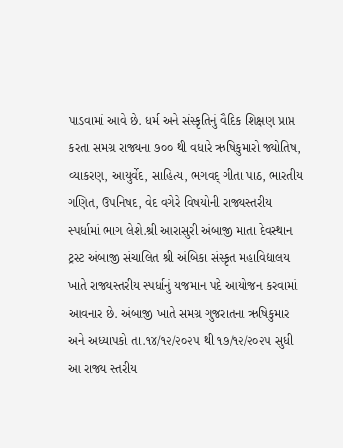પાડવામાં આવે છે. ધર્મ અને સંસ્કૃતિનું વૈદિક શિક્ષણ પ્રાપ્ત કરતા સમગ્ર રાજ્યના ૭૦૦ થી વધારે ઋષિકુમારો જ્યોતિષ, વ્યાકરણ, આયુર્વેદ, સાહિત્ય, ભગવદ્ ગીતા પાઠ, ભારતીય ગણિત, ઉપનિષદ, વેદ વગેરે વિષયોની રાજ્યસ્તરીય સ્પર્ધામાં ભાગ લેશે.શ્રી આરાસુરી અંબાજી માતા દેવસ્થાન ટ્રસ્ટ અંબાજી સંચાલિત શ્રી અંબિકા સંસ્કૃત મહાવિદ્યાલય ખાતે રાજ્યસ્તરીય સ્પર્ધાનું યજમાન પદે આયોજન કરવામાં આવનાર છે. અંબાજી ખાતે સમગ્ર ગુજરાતના ઋષિકુમાર અને અધ્યાપકો તા.૧૪/૧૨/૨૦૨૫ થી ૧૭/૧૨/૨૦૨૫ સુધી આ રાજ્ય સ્તરીય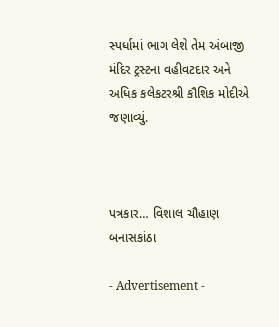સ્પર્ધામાં ભાગ લેશે તેમ અંબાજી મંદિર ટ્રસ્ટના વહીવટદાર અને અધિક કલેકટરશ્રી કૌશિક મોદીએ જણાવ્યું.



પત્રકાર… વિશાલ ચૌહાણ બનાસકાંઠા

- Advertisement -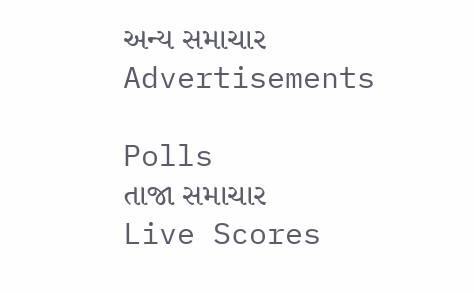અન્ય સમાચાર
Advertisements

Polls
તાજા સમાચાર
Live Scores